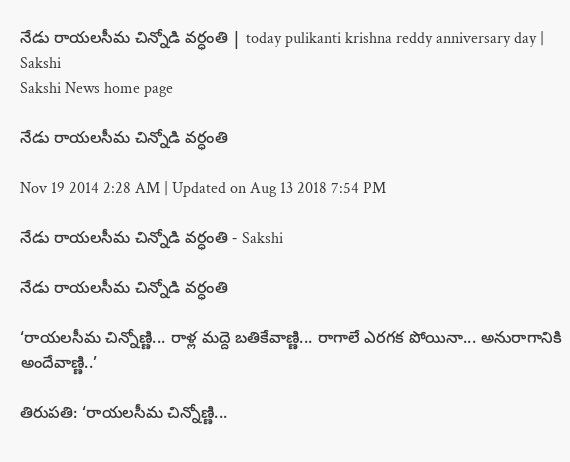నేడు రాయలసీమ చిన్నోడి వర్ధంతి | today pulikanti krishna reddy anniversary day | Sakshi
Sakshi News home page

నేడు రాయలసీమ చిన్నోడి వర్ధంతి

Nov 19 2014 2:28 AM | Updated on Aug 13 2018 7:54 PM

నేడు రాయలసీమ చిన్నోడి వర్ధంతి - Sakshi

నేడు రాయలసీమ చిన్నోడి వర్ధంతి

‘రాయలసీమ చిన్నోణ్ణి... రాళ్ల మద్దె బతికేవాణ్ణి... రాగాలే ఎరగక పోయినా... అనురాగానికి అందేవాణ్ణి..’

తిరుపతి: ‘రాయలసీమ చిన్నోణ్ణి...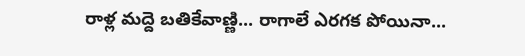రాళ్ల మద్దె బతికేవాణ్ణి... రాగాలే ఎరగక పోయినా...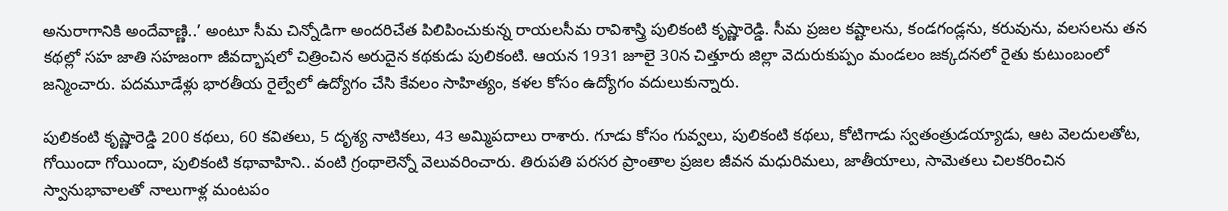అనురాగానికి అందేవాణ్ణి..’ అంటూ సీమ చిన్నోడిగా అందరిచేత పిలిపించుకున్న రాయలసీమ రావిశాస్త్రి పులికంటి కృష్ణారెడ్డి. సీమ ప్రజల కష్టాలను, కండగండ్లను, కరువును, వలసలను తన కథల్లో సహ జాతి సహజంగా జీవద్భాషలో చిత్రించిన అరుదైన కథకుడు పులికంటి. ఆయన 1931 జూలై 30న చిత్తూరు జిల్లా వెదురుకుప్పం మండలం జక్కదనలో రైతు కుటుంబంలో జన్మించారు. పదమూడేళ్లు భారతీయ రైల్వేలో ఉద్యోగం చేసి కేవలం సాహిత్యం, కళల కోసం ఉద్యోగం వదులుకున్నారు.

పులికంటి కృష్ణారెడ్డి 200 కథలు, 60 కవితలు, 5 దృశ్య నాటికలు, 43 అమ్మిపదాలు రాశారు. గూడు కోసం గువ్వలు, పులికంటి కథలు, కోటిగాడు స్వతంత్రుడయ్యాడు, ఆట వెలదులతోట, గోయిందా గోయిందా, పులికంటి కథావాహిని.. వంటి గ్రంథాలెన్నో వెలువరించారు. తిరుపతి పరసర ప్రాంతాల ప్రజల జీవన మధురిమలు, జాతీయాలు, సామెతలు చిలకరించిన స్వానుభావాలతో నాలుగాళ్ల మంటపం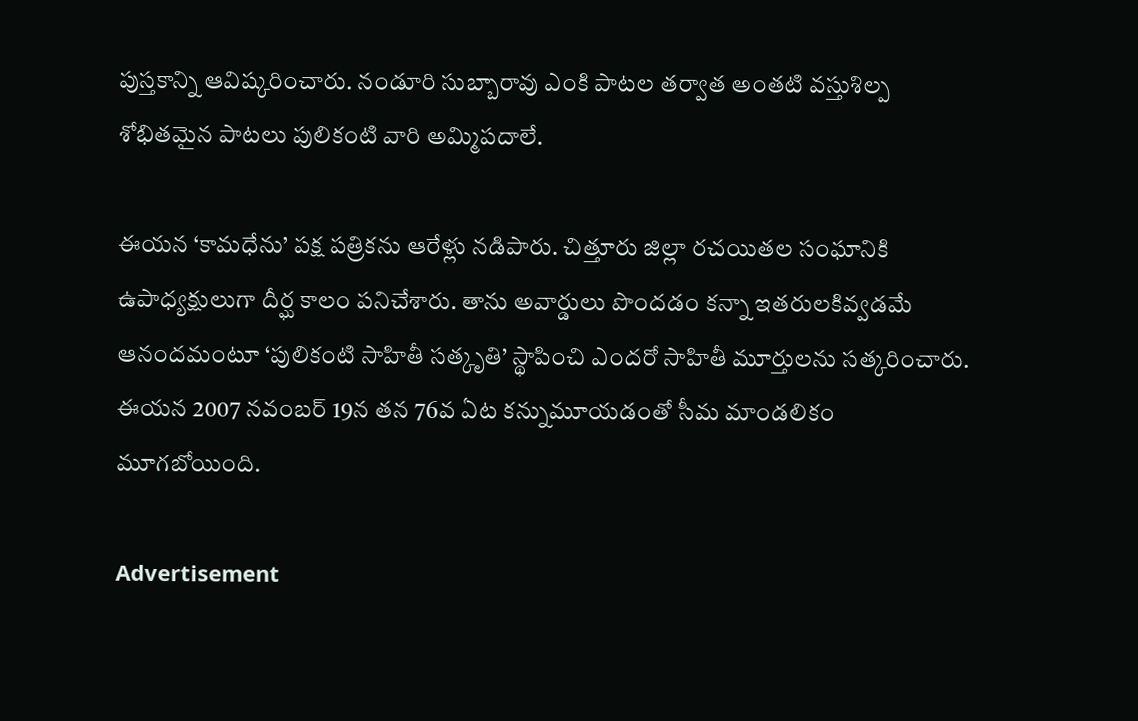పుస్తకాన్ని ఆవిష్కరించారు. నండూరి సుబ్బారావు ఎంకి పాటల తర్వాత అంతటి వస్తుశిల్ప శోభితమైన పాటలు పులికంటి వారి అమ్మిపదాలే.

ఈయన ‘కామధేను’ పక్ష పత్రికను ఆరేళ్లు నడిపారు. చిత్తూరు జిల్లా రచయితల సంఘానికి ఉపాధ్యక్షులుగా దీర్ఘ కాలం పనిచేశారు. తాను అవార్డులు పొందడం కన్నా ఇతరులకివ్వడమే ఆనందమంటూ ‘పులికంటి సాహితీ సత్కృతి’ స్థాపించి ఎందరో సాహితీ మూర్తులను సత్కరించారు. ఈయన 2007 నవంబర్ 19న తన 76వ ఏట కన్నుమూయడంతో సీమ మాండలికం మూగబోయింది.

Advertisement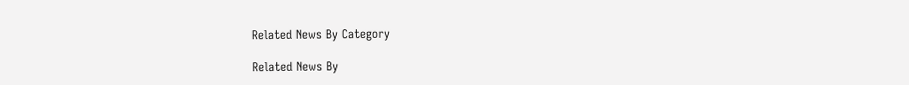Related News By Category

Related News By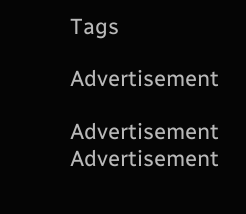Tags

Advertisement

Advertisement
Advertisement